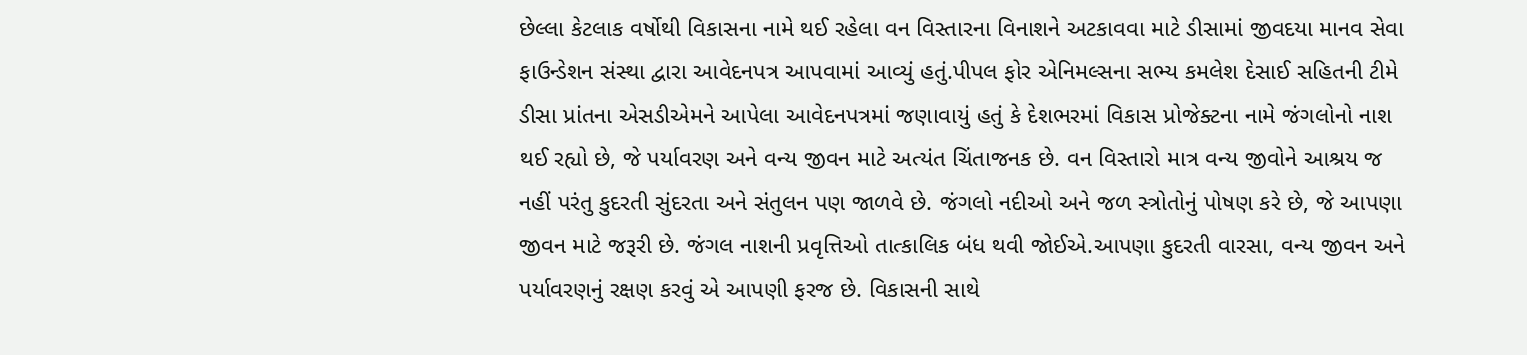છેલ્લા કેટલાક વર્ષોથી વિકાસના નામે થઈ રહેલા વન વિસ્તારના વિનાશને અટકાવવા માટે ડીસામાં જીવદયા માનવ સેવા ફાઉન્ડેશન સંસ્થા દ્વારા આવેદનપત્ર આપવામાં આવ્યું હતું.પીપલ ફોર એનિમલ્સના સભ્ય કમલેશ દેસાઈ સહિતની ટીમે ડીસા પ્રાંતના એસડીએમને આપેલા આવેદનપત્રમાં જણાવાયું હતું કે દેશભરમાં વિકાસ પ્રોજેક્ટના નામે જંગલોનો નાશ થઈ રહ્યો છે, જે પર્યાવરણ અને વન્ય જીવન માટે અત્યંત ચિંતાજનક છે. વન વિસ્તારો માત્ર વન્ય જીવોને આશ્રય જ નહીં પરંતુ કુદરતી સુંદરતા અને સંતુલન પણ જાળવે છે. જંગલો નદીઓ અને જળ સ્ત્રોતોનું પોષણ કરે છે, જે આપણા જીવન માટે જરૂરી છે. જંગલ નાશની પ્રવૃત્તિઓ તાત્કાલિક બંધ થવી જોઈએ.આપણા કુદરતી વારસા, વન્ય જીવન અને પર્યાવરણનું રક્ષણ કરવું એ આપણી ફરજ છે. વિકાસની સાથે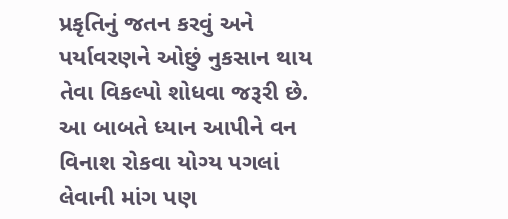પ્રકૃતિનું જતન કરવું અને પર્યાવરણને ઓછું નુકસાન થાય તેવા વિકલ્પો શોધવા જરૂરી છે. આ બાબતે ધ્યાન આપીને વન વિનાશ રોકવા યોગ્ય પગલાં લેવાની માંગ પણ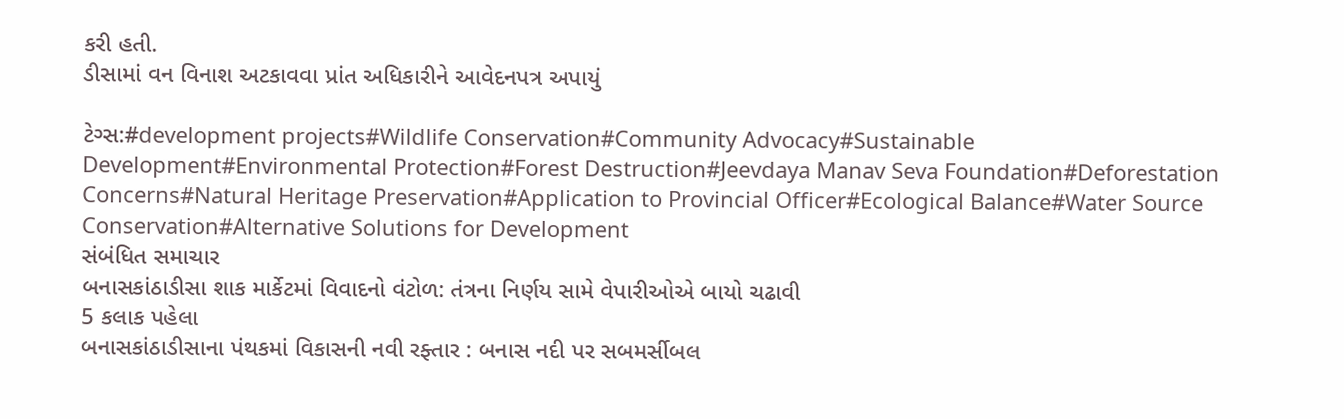કરી હતી.
ડીસામાં વન વિનાશ અટકાવવા પ્રાંત અધિકારીને આવેદનપત્ર અપાયું

ટેગ્સ:#development projects#Wildlife Conservation#Community Advocacy#Sustainable Development#Environmental Protection#Forest Destruction#Jeevdaya Manav Seva Foundation#Deforestation Concerns#Natural Heritage Preservation#Application to Provincial Officer#Ecological Balance#Water Source Conservation#Alternative Solutions for Development
સંબંધિત સમાચાર
બનાસકાંઠાડીસા શાક માર્કેટમાં વિવાદનો વંટોળ: તંત્રના નિર્ણય સામે વેપારીઓએ બાયો ચઢાવી
5 કલાક પહેલા
બનાસકાંઠાડીસાના પંથકમાં વિકાસની નવી રફ્તાર : બનાસ નદી પર સબમર્સીબલ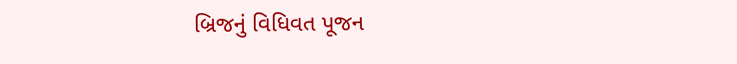બ્રિજનું વિધિવત પૂજન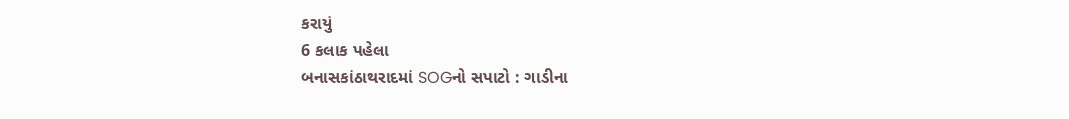કરાયું
6 કલાક પહેલા
બનાસકાંઠાથરાદમાં SOGનો સપાટો : ગાડીના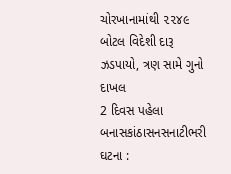ચોરખાનામાંથી ૨૨૪૯ બોટલ વિદેશી દારૂ ઝડપાયો, ત્રણ સામે ગુનો દાખલ
2 દિવસ પહેલા
બનાસકાંઠાસનસનાટીભરી ઘટના :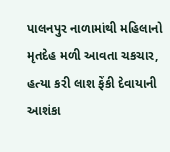પાલનપુર નાળામાંથી મહિલાનો મૃતદેહ મળી આવતા ચકચાર, હત્યા કરી લાશ ફેંકી દેવાયાની આશંકા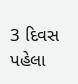3 દિવસ પહેલા